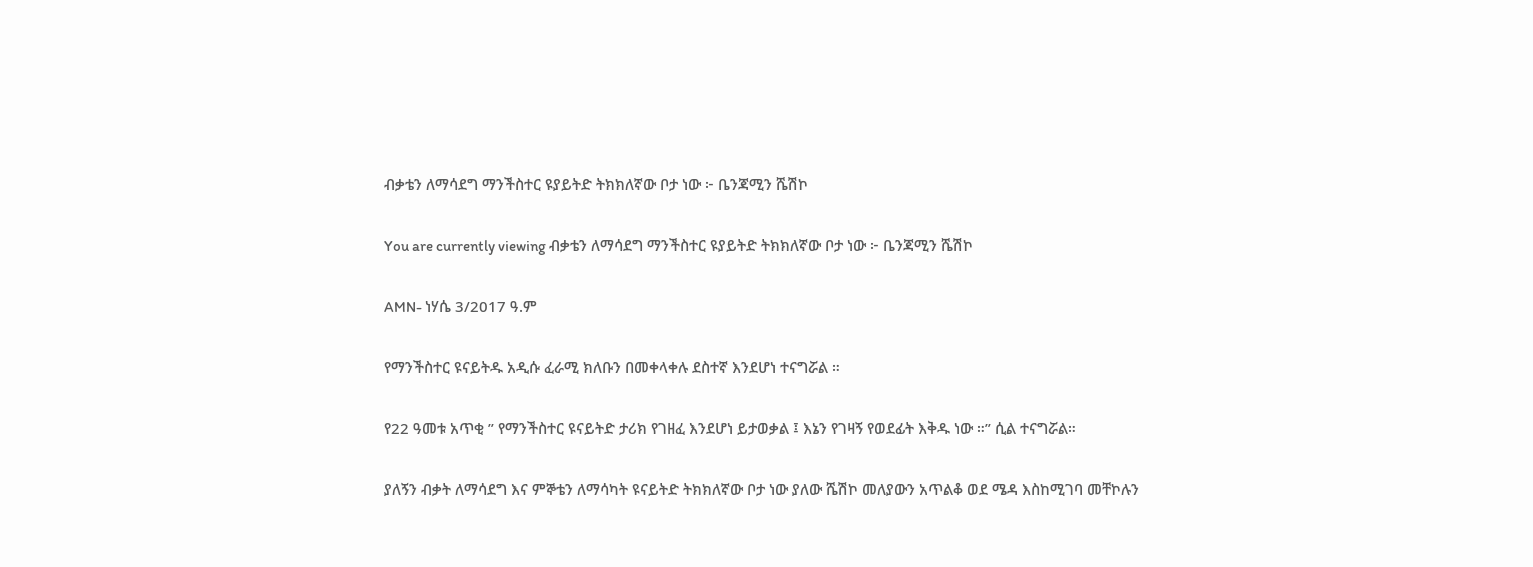ብቃቴን ለማሳደግ ማንችስተር ዩያይትድ ትክክለኛው ቦታ ነው ፦ ቤንጃሚን ሼሽኮ

You are currently viewing ብቃቴን ለማሳደግ ማንችስተር ዩያይትድ ትክክለኛው ቦታ ነው ፦ ቤንጃሚን ሼሽኮ

AMN- ነሃሴ 3/2017 ዓ.ም

የማንችስተር ዩናይትዱ አዲሱ ፈራሚ ክለቡን በመቀላቀሉ ደስተኛ እንደሆነ ተናግሯል ።

የ22 ዓመቱ አጥቂ ” የማንችስተር ዩናይትድ ታሪክ የገዘፈ እንደሆነ ይታወቃል ፤ እኔን የገዛኝ የወደፊት እቅዱ ነው ።” ሲል ተናግሯል።

ያለኝን ብቃት ለማሳደግ እና ምኞቴን ለማሳካት ዩናይትድ ትክክለኛው ቦታ ነው ያለው ሼሽኮ መለያውን አጥልቆ ወደ ሜዳ እስከሚገባ መቸኮሉን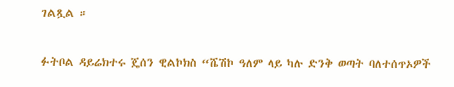ገልጿል ።

ፉትቦል ዳይሬክተሩ ጄሰን ዊልኮክስ “ሼሽኮ ዓለም ላይ ካሉ ድንቅ ወጣት ባለተሰጥኦዎች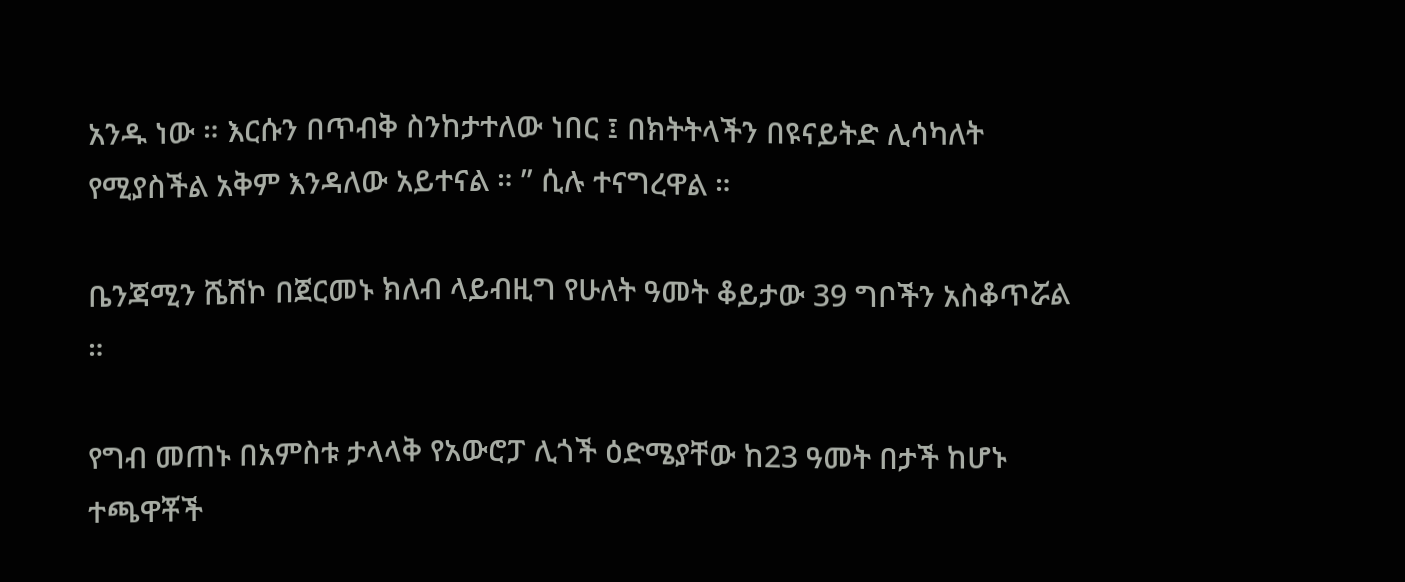አንዱ ነው ። እርሱን በጥብቅ ስንከታተለው ነበር ፤ በክትትላችን በዩናይትድ ሊሳካለት የሚያስችል አቅም እንዳለው አይተናል ። ” ሲሉ ተናግረዋል ።

ቤንጃሚን ሼሽኮ በጀርመኑ ክለብ ላይብዚግ የሁለት ዓመት ቆይታው 39 ግቦችን አስቆጥሯል ።

የግብ መጠኑ በአምስቱ ታላላቅ የአውሮፓ ሊጎች ዕድሜያቸው ከ23 ዓመት በታች ከሆኑ ተጫዋቾች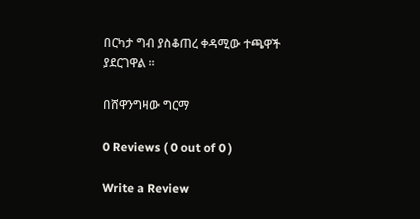በርካታ ግብ ያስቆጠረ ቀዳሚው ተጫዋች ያደርገዋል ።

በሸዋንግዛው ግርማ

0 Reviews ( 0 out of 0 )

Write a Review